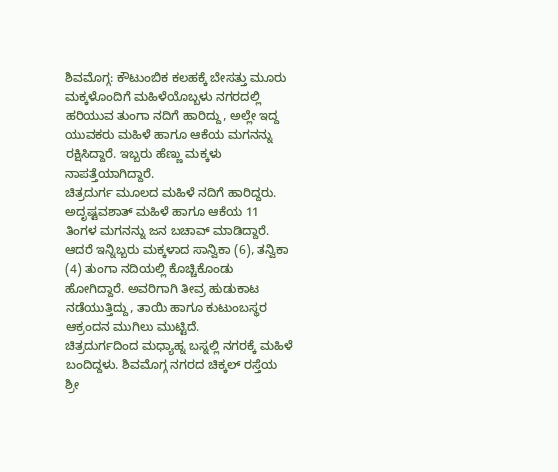ಶಿವಮೊಗ್ಗ: ಕೌಟುಂಬಿಕ ಕಲಹಕ್ಕೆ ಬೇಸತ್ತು ಮೂರು ಮಕ್ಕಳೊಂದಿಗೆ ಮಹಿಳೆಯೊಬ್ಬಳು ನಗರದಲ್ಲಿ ಹರಿಯುವ ತುಂಗಾ ನದಿಗೆ ಹಾರಿದ್ದು, ಅಲ್ಲೇ ಇದ್ದ ಯುವಕರು ಮಹಿಳೆ ಹಾಗೂ ಆಕೆಯ ಮಗನನ್ನು ರಕ್ಷಿಸಿದ್ದಾರೆ. ಇಬ್ಬರು ಹೆಣ್ಣು ಮಕ್ಕಳು ನಾಪತ್ತೆಯಾಗಿದ್ದಾರೆ.
ಚಿತ್ರದುರ್ಗ ಮೂಲದ ಮಹಿಳೆ ನದಿಗೆ ಹಾರಿದ್ದರು. ಅದೃಷ್ಟವಶಾತ್ ಮಹಿಳೆ ಹಾಗೂ ಆಕೆಯ 11 ತಿಂಗಳ ಮಗನನ್ನು ಜನ ಬಚಾವ್ ಮಾಡಿದ್ದಾರೆ. ಆದರೆ ಇನ್ನಿಬ್ಬರು ಮಕ್ಕಳಾದ ಸಾನ್ವಿಕಾ (6), ತನ್ವಿಕಾ (4) ತುಂಗಾ ನದಿಯಲ್ಲಿ ಕೊಚ್ಚಿಕೊಂಡು ಹೋಗಿದ್ದಾರೆ. ಅವರಿಗಾಗಿ ತೀವ್ರ ಹುಡುಕಾಟ ನಡೆಯುತ್ತಿದ್ದು, ತಾಯಿ ಹಾಗೂ ಕುಟುಂಬಸ್ಥರ ಆಕ್ರಂದನ ಮುಗಿಲು ಮುಟ್ಟಿದೆ.
ಚಿತ್ರದುರ್ಗದಿಂದ ಮಧ್ಯಾಹ್ನ ಬಸ್ನಲ್ಲಿ ನಗರಕ್ಕೆ ಮಹಿಳೆ ಬಂದಿದ್ದಳು. ಶಿವಮೊಗ್ಗ ನಗರದ ಚಿಕ್ಕಲ್ ರಸ್ತೆಯ ಶ್ರೀ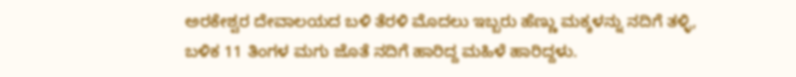ಅರಕೇಶ್ವರ ದೇವಾಲಯದ ಬಳಿ ತೆರಳಿ ಮೊದಲು ಇಬ್ಬರು ಹೆಣ್ಣು ಮಕ್ಕಳನ್ನು ನದಿಗೆ ತಳ್ಳಿ, ಬಳಿಕ 11 ತಿಂಗಳ ಮಗು ಜೊತೆ ನದಿಗೆ ಹಾರಿದ್ದ ಮಹಿಳೆ ಹಾರಿದ್ದಳು.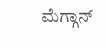ಮೆಗ್ಗಾನ್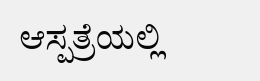ಆಸ್ಪತ್ರೆಯಲ್ಲಿ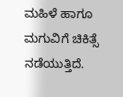ಮಹಿಳೆ ಹಾಗೂ ಮಗುವಿಗೆ ಚಿಕಿತ್ಸೆ ನಡೆಯುತ್ತಿದೆ.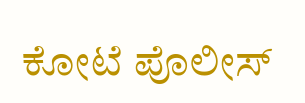ಕೋಟೆ ಪೊಲೀಸ್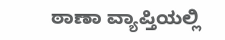ಠಾಣಾ ವ್ಯಾಪ್ತಿಯಲ್ಲಿ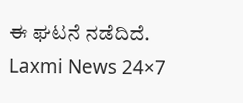ಈ ಘಟನೆ ನಡೆದಿದೆ.
Laxmi News 24×7